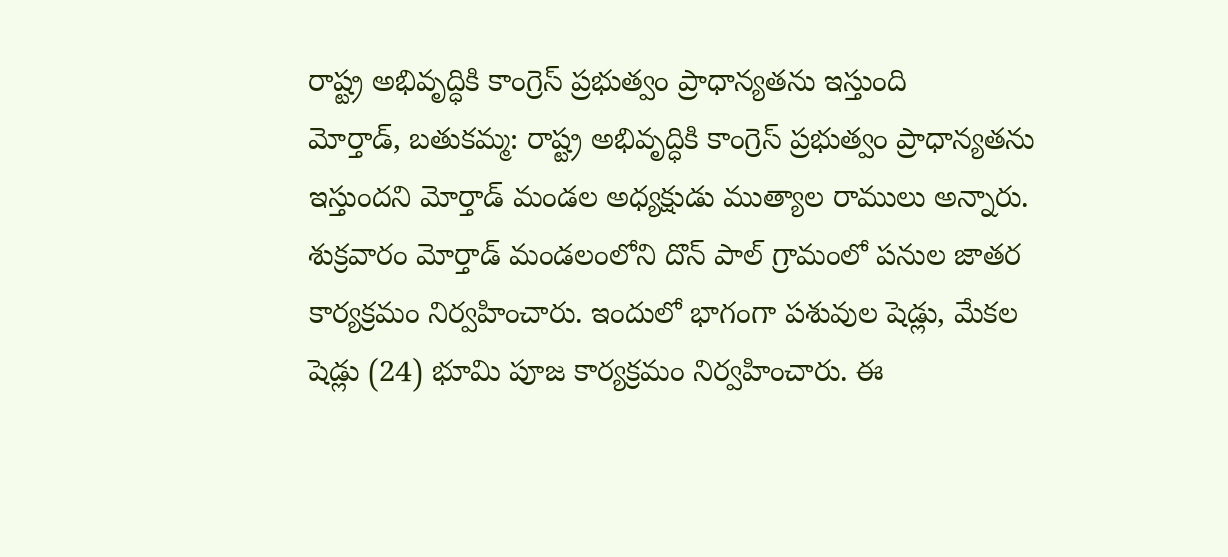రాష్ట్ర అభివృద్ధికి కాంగ్రెస్ ప్రభుత్వం ప్రాధాన్యతను ఇస్తుంది
మోర్తాడ్, బతుకమ్మ: రాష్ట్ర అభివృద్ధికి కాంగ్రెస్ ప్రభుత్వం ప్రాధాన్యతను ఇస్తుందని మోర్తాడ్ మండల అధ్యక్షుడు ముత్యాల రాములు అన్నారు. శుక్రవారం మోర్తాడ్ మండలంలోని దొన్ పాల్ గ్రామంలో పనుల జాతర కార్యక్రమం నిర్వహించారు. ఇందులో భాగంగా పశువుల షెడ్లు, మేకల షెడ్లు (24) భూమి పూజ కార్యక్రమం నిర్వహించారు. ఈ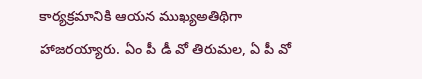కార్యక్రమానికి ఆయన ముఖ్యఅతిథిగా హాజరయ్యారు. ఏం పీ డీ వో తిరుమల, ఏ పీ వో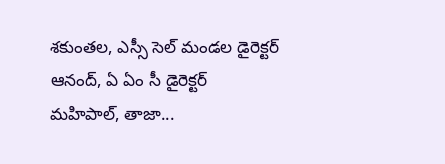శకుంతల, ఎస్సీ సెల్ మండల డైరెక్టర్ ఆనంద్, ఏ ఏం సీ డైరెక్టర్ మహిపాల్, తాజా...